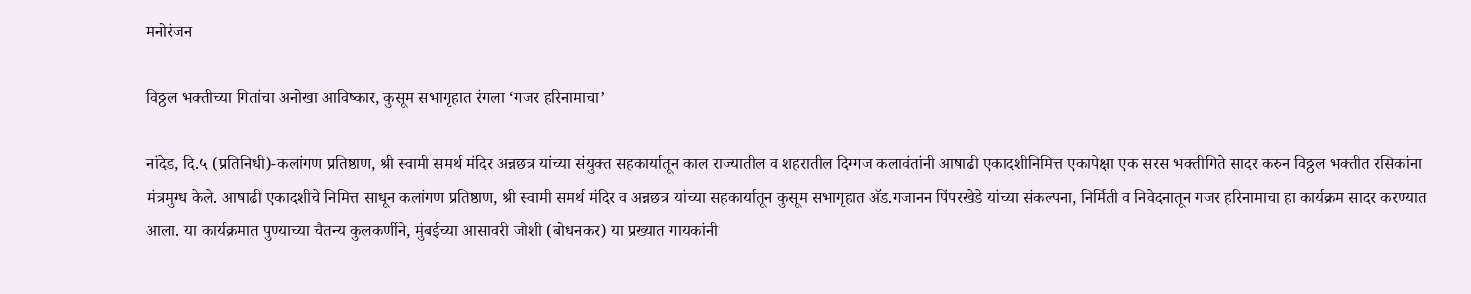मनोरंजन

विठ्ठल भक्तीच्या गितांचा अनोखा आविष्कार, कुसूम सभागृहात रंगला ‘गजर हरिनामाचा’

नांदेड, दि.५ (प्रतिनिधी)-कलांगण प्रतिष्ठाण, श्री स्वामी समर्थ मंदिर अन्नछत्र यांच्या संयुक्त सहकार्यातून काल राज्यातील व शहरातील दिग्गज कलावंतांनी आषाढी एकादशीनिमित्त एकापेक्षा एक सरस भक्तीगिते सादर करुन विठ्ठल भक्तीत रसिकांना मंत्रमुग्ध केले. आषाढी एकादशीचे निमित्त साधून कलांगण प्रतिष्ठाण, श्री स्वामी समर्थ मंदिर व अन्नछत्र यांच्या सहकार्यातून कुसूम सभागृहात अ‍ॅड.गजानन पिंपरखेडे यांच्या संकल्पना, निर्मिती व निवेदनातून गजर हरिनामाचा हा कार्यक्रम सादर करण्यात आला. या कार्यक्रमात पुण्याच्या चैतन्य कुलकर्णीने, मुंबईच्या आसावरी जोशी (बोधनकर) या प्रख्यात गायकांनी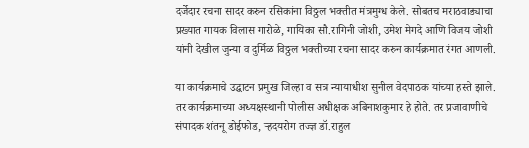दर्जेदार रचना सादर करुन रसिकांना विठ्ठल भक्तीत मंत्रमुग्ध केले. सोबतच मराठवाड्याचा प्रख्यात गायक विलास गारोळे, गायिका सौ.रागिनी जोशी, उमेश मेगदे आणि विजय जोशी यांनी देखील जुन्या व दुर्मिळ विठ्ठल भक्तीच्या रचना सादर करुन कार्यक्रमात रंगत आणली.

या कार्यक्रमाचे उद्घाटन प्रमुख जिल्हा व सत्र न्यायाधीश सुनील वेदपाठक यांच्या हस्ते झाले. तर कार्यक्रमाच्या अध्यक्षस्थानी पोलीस अधीक्षक अबिनाशकुमार हे होते. तर प्रजावाणीचे संपादक शंतनू डोईफोड, र्‍हदयरोग तज्ज्ञ डॉ.राहुल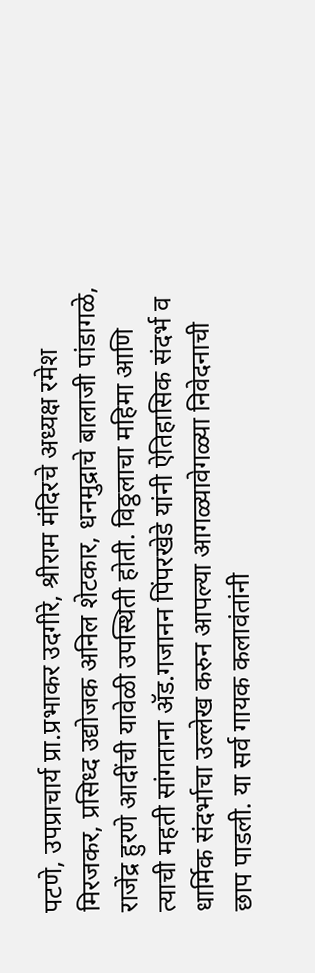पटणे, उपप्राचार्य प्रा.प्रभाकर उदगीरे, श्रीराम मंदिरचे अध्यक्ष रमेश मिरजकर, प्रसिध्द उद्योजक अनिल शेटकार, धनमुद्राचे बालाजी पांडागळे, राजेंद्र हुरणे आदींची यावेळी उपस्थिती होती. विठ्ठलाचा महिमा आणि त्याची महती सांगताना अ‍ॅड.गजानन पिंपरखेडे यांनी ऐतिहासिक संदर्भ व धार्मिक संदर्भाचा उल्लेख करुन आपल्या आगळ्यावेगळ्या निवेदनाची छाप पाडली. या सर्व गायक कलावंतांनी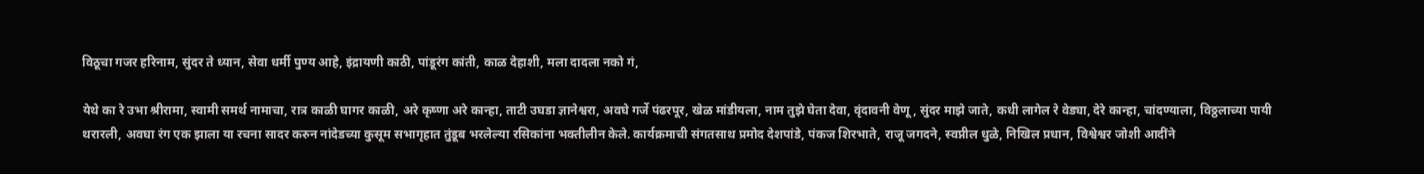विठूचा गजर हरिनाम, सुंदर ते ध्यान, सेवा धर्मी पुण्य आहे, इंद्रायणी काठी, पांडूरंग कांती, काळ देहाशी, मला दादला नको गं,

येथे का रे उभा श्रीरामा, स्वामी समर्थ नामाचा, रात्र काळी घागर काळी, अरे कृष्णा अरे कान्हा, ताटी उघडा ज्ञानेश्वरा, अवघे गर्जे पंढरपूर, खेळ मांडीयला, नाम तुझे घेता देवा, वृंदावनी वेणू, सुंदर माझे जाते, कधी लागेल रे वेड्या, देरे कान्हा, चांदण्याला, विठ्ठलाच्या पायी थरारली, अवघा रंग एक झाला या रचना सादर करुन नांदेडच्या कुसूम सभागृहात तुंडूब भरलेल्या रसिकांना भक्तीलीन केले. कार्यक्रमाची संगतसाथ प्रमोद देशपांडे, पंकज शिरभाते, राजू जगदने, स्वप्नील धुळे, निखिल प्रधान, विश्वेश्वर जोशी आदींने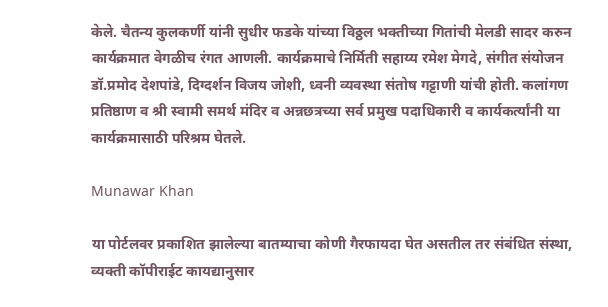केले. चैतन्य कुलकर्णी यांनी सुधीर फडके यांच्या विठ्ठल भक्तीच्या गितांची मेलडी सादर करुन कार्यक्रमात वेगळीच रंगत आणली. कार्यक्रमाचे निर्मिती सहाय्य रमेश मेगदे, संगीत संयोजन डॉ.प्रमोद देशपांडे, दिग्दर्शन विजय जोशी, ध्वनी व्यवस्था संतोष गट्टाणी यांची होती. कलांगण प्रतिष्ठाण व श्री स्वामी समर्थ मंदिर व अन्नछत्रच्या सर्व प्रमुख पदाधिकारी व कार्यकर्त्यांनी या कार्यक्रमासाठी परिश्रम घेतले.

Munawar Khan

या पोर्टलवर प्रकाशित झालेल्या बातम्याचा कोणी गैरफायदा घेत असतील तर संबंधित संस्था, व्यक्ती कॉपीराईट कायद्यानुसार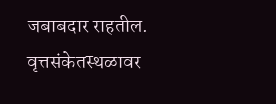जबाबदार राहतील. वृत्तसंकेतस्थळावर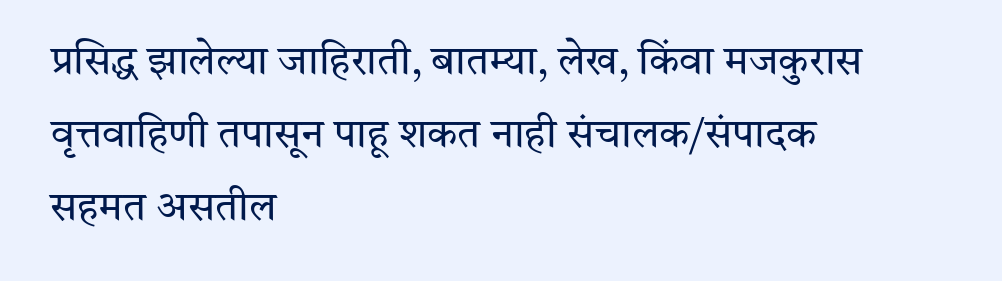प्रसिद्ध झालेल्या जाहिराती, बातम्या, लेख, किंवा मजकुरास वृत्तवाहिणी तपासून पाहू शकत नाही संचालक/संपादक सहमत असतील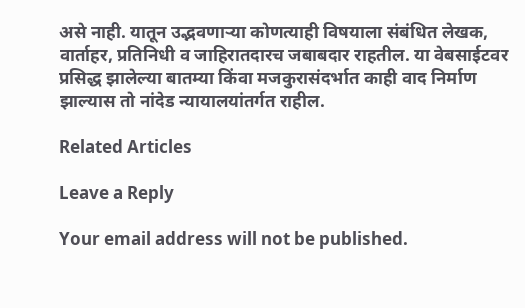असे नाही. यातून उद्भवणाऱ्या कोणत्याही विषयाला संबंधित लेखक, वार्ताहर, प्रतिनिधी व जाहिरातदारच जबाबदार राहतील. या वेबसाईटवर प्रसिद्ध झालेल्या बातम्या किंवा मजकुरासंदर्भात काही वाद निर्माण झाल्यास तो नांदेड न्यायालयांतर्गत राहील.

Related Articles

Leave a Reply

Your email address will not be published.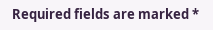Required fields are marked *